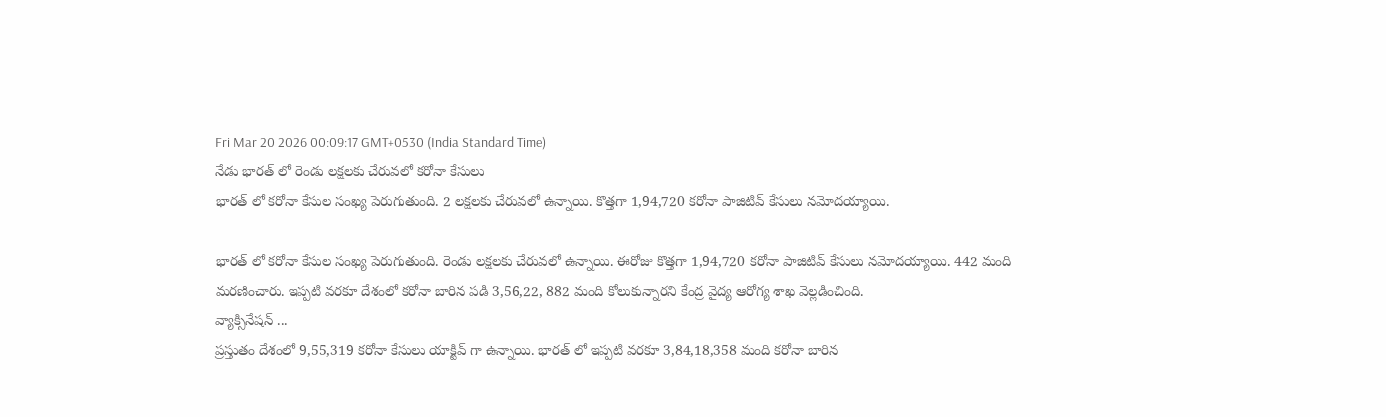Fri Mar 20 2026 00:09:17 GMT+0530 (India Standard Time)
నేడు భారత్ లో రెండు లక్షలకు చేరువలో కరోనా కేసులు
భారత్ లో కరోనా కేసుల సంఖ్య పెరుగుతుంది. 2 లక్షలకు చేరువలో ఉన్నాయి. కొత్తగా 1,94,720 కరోనా పాజిటివ్ కేసులు నమోదయ్యాయి.

భారత్ లో కరోనా కేసుల సంఖ్య పెరుగుతుంది. రెండు లక్షలకు చేరువలో ఉన్నాయి. ఈరోజు కొత్తగా 1,94,720 కరోనా పాజిటివ్ కేసులు నమోదయ్యాయి. 442 మంది మరణించారు. ఇప్పటి వరకూ దేశంలో కరోనా బారిన పడి 3,56,22, 882 మంది కోలుకున్నారని కేంద్ర వైద్య ఆరోగ్య శాఖ వెల్లడించింది.
వ్యాక్సినేషన్ ...
ప్రస్తుతం దేశంలో 9,55,319 కరోనా కేసులు యాక్టివ్ గా ఉన్నాయి. భారత్ లో ఇప్పటి వరకూ 3,84,18,358 మంది కరోనా బారిన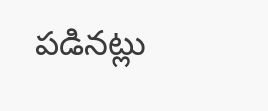పడినట్లు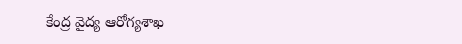కేంద్ర వైద్య ఆరోగ్యశాఖ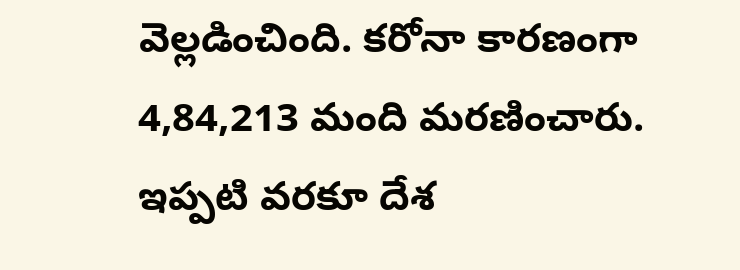వెల్లడించింది. కరోనా కారణంగా 4,84,213 మంది మరణించారు. ఇప్పటి వరకూ దేశ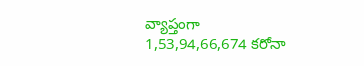వ్యాప్తంగా 1,53,94,66,674 కరోనా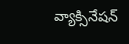వ్యాక్సినేషన్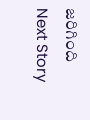జరిగింది
Next Story